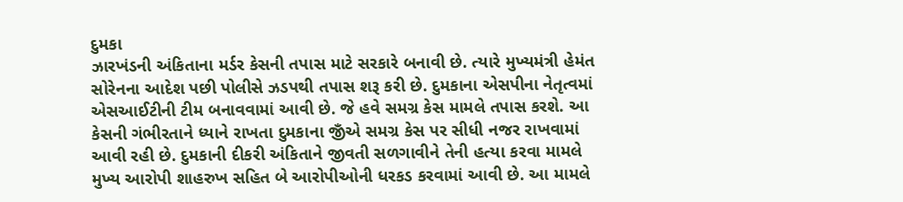દુમકા
ઝારખંડની અંકિતાના મર્ડર કેસની તપાસ માટે સરકારે બનાવી છે. ત્યારે મુખ્યમંત્રી હેમંત સોરેનના આદેશ પછી પોલીસે ઝડપથી તપાસ શરૂ કરી છે. દુમકાના એસપીના નેતૃત્વમાં એસઆઈટીની ટીમ બનાવવામાં આવી છે. જે હવે સમગ્ર કેસ મામલે તપાસ કરશે. આ કેસની ગંભીરતાને ધ્યાને રાખતા દુમકાના જીઁએ સમગ્ર કેસ પર સીધી નજર રાખવામાં આવી રહી છે. દુમકાની દીકરી અંકિતાને જીવતી સળગાવીને તેની હત્યા કરવા મામલે મુખ્ય આરોપી શાહરુખ સહિત બે આરોપીઓની ધરકડ કરવામાં આવી છે. આ મામલે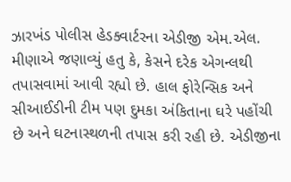ઝારખંડ પોલીસ હેડક્વાર્ટરના એડીજી એમ.એલ. મીણાએ જણાવ્યું હતુ કે, કેસને દરેક એગન્લથી તપાસવામાં આવી રહ્યો છે. હાલ ફોરેન્સિક અને સીઆઈડીની ટીમ પણ દુમકા અંકિતાના ઘરે પહોંચી છે અને ઘટનાસ્થળની તપાસ કરી રહી છે. એડીજીના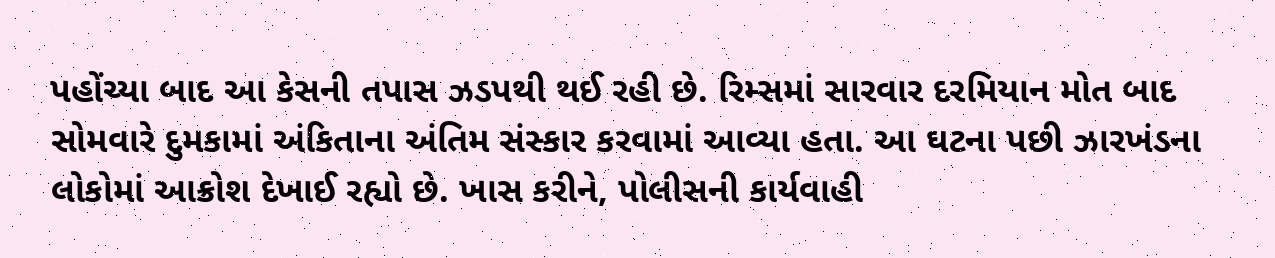પહોંચ્યા બાદ આ કેસની તપાસ ઝડપથી થઈ રહી છે. રિમ્સમાં સારવાર દરમિયાન મોત બાદ સોમવારે દુમકામાં અંકિતાના અંતિમ સંસ્કાર કરવામાં આવ્યા હતા. આ ઘટના પછી ઝારખંડના લોકોમાં આક્રોશ દેખાઈ રહ્યો છે. ખાસ કરીને, પોલીસની કાર્યવાહી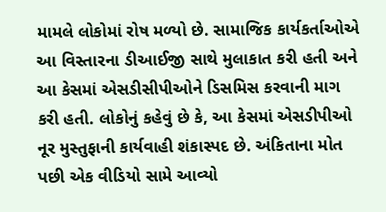મામલે લોકોમાં રોષ મળ્યો છે. સામાજિક કાર્યકર્તાઓએ આ વિસ્તારના ડીઆઈજી સાથે મુલાકાત કરી હતી અને આ કેસમાં એસડીસીપીઓને ડિસમિસ કરવાની માગ કરી હતી. લોકોનું કહેવું છે કે, આ કેસમાં એસડીપીઓ નૂર મુસ્તુફાની કાર્યવાહી શંકાસ્પદ છે. અંકિતાના મોત પછી એક વીડિયો સામે આવ્યો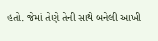હતો. જેમાં તેણે તેની સાથે બનેલી આખી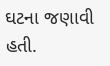ઘટના જણાવી હતી.